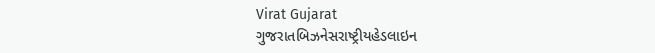Virat Gujarat
ગુજરાતબિઝનેસરાષ્ટ્રીયહેડલાઇન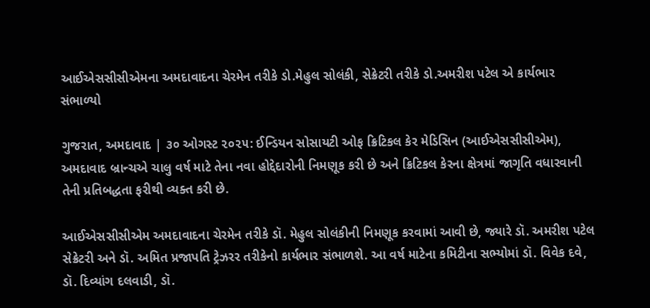આઈએસસીસીએમના અમદાવાદના ચેરમેન તરીકે ડો.મેહુલ સોલંકી, સેક્રેટરી તરીકે ડો.અમરીશ પટેલ એ કાર્યભાર સંભાળ્યો

ગુજરાત, અમદાવાદ | ૩૦ ઓગસ્ટ ૨૦૨૫: ઈન્ડિયન સોસાયટી ઓફ ક્રિટિકલ કેર મેડિસિન (આઈએસસીસીએમ), અમદાવાદ બ્રાન્ચએ ચાલુ વર્ષ માટે તેના નવા હોદ્દેદારોની નિમણૂક કરી છે અને ક્રિટિકલ કેરના ક્ષેત્રમાં જાગૃતિ વધારવાની તેની પ્રતિબદ્ધતા ફરીથી વ્યક્ત કરી છે.

આઈએસસીસીએમ અમદાવાદના ચેરમેન તરીકે ડૉ. મેહુલ સોલંકીની નિમણૂક કરવામાં આવી છે, જ્યારે ડૉ. અમરીશ પટેલ સેક્રેટરી અને ડૉ. અમિત પ્રજાપતિ ટ્રેઝરર તરીકેનો કાર્યભાર સંભાળશે. આ વર્ષ માટેના કમિટીના સભ્યોમાં ડૉ. વિવેક દવે, ડૉ. દિવ્યાંગ દલવાડી, ડૉ.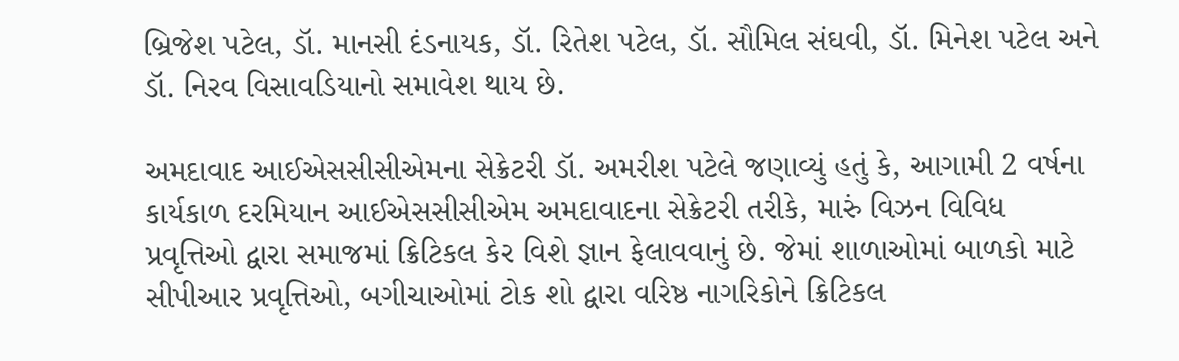બ્રિજેશ પટેલ, ડૉ. માનસી દંડનાયક, ડૉ. રિતેશ પટેલ, ડૉ. સૌમિલ સંઘવી, ડૉ. મિનેશ પટેલ અને ડૉ. નિરવ વિસાવડિયાનો સમાવેશ થાય છે.

અમદાવાદ આઈએસસીસીએમના સેક્રેટરી ડૉ. અમરીશ પટેલે જણાવ્યું હતું કે, આગામી 2 વર્ષના કાર્યકાળ દરમિયાન આઈએસસીસીએમ અમદાવાદના સેક્રેટરી તરીકે, મારું વિઝન વિવિધ પ્રવૃત્તિઓ દ્વારા સમાજમાં ક્રિટિકલ કેર વિશે જ્ઞાન ફેલાવવાનું છે. જેમાં શાળાઓમાં બાળકો માટે સીપીઆર પ્રવૃત્તિઓ, બગીચાઓમાં ટોક શો દ્વારા વરિષ્ઠ નાગરિકોને ક્રિટિકલ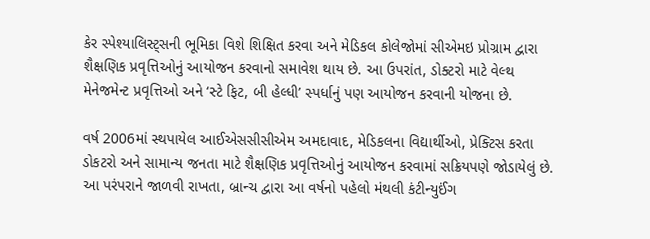કેર સ્પેશ્યાલિસ્ટ્સની ભૂમિકા વિશે શિક્ષિત કરવા અને મેડિકલ કોલેજોમાં સીએમઇ પ્રોગ્રામ દ્વારા શૈક્ષણિક પ્રવૃત્તિઓનું આયોજન કરવાનો સમાવેશ થાય છે. આ ઉપરાંત, ડોક્ટરો માટે વેલ્થ મેનેજમેન્ટ પ્રવૃત્તિઓ અને ‘સ્ટે ફિટ, બી હેલ્ધી’ સ્પર્ધાનું પણ આયોજન કરવાની યોજના છે.

વર્ષ 2006માં સ્થપાયેલ આઈએસસીસીએમ અમદાવાદ, મેડિકલના વિદ્યાર્થીઓ, પ્રેક્ટિસ કરતા ડોકટરો અને સામાન્ય જનતા માટે શૈક્ષણિક પ્રવૃત્તિઓનું આયોજન કરવામાં સક્રિયપણે જોડાયેલું છે. આ પરંપરાને જાળવી રાખતા, બ્રાન્ચ દ્વારા આ વર્ષનો પહેલો મંથલી કંટીન્યુઈંગ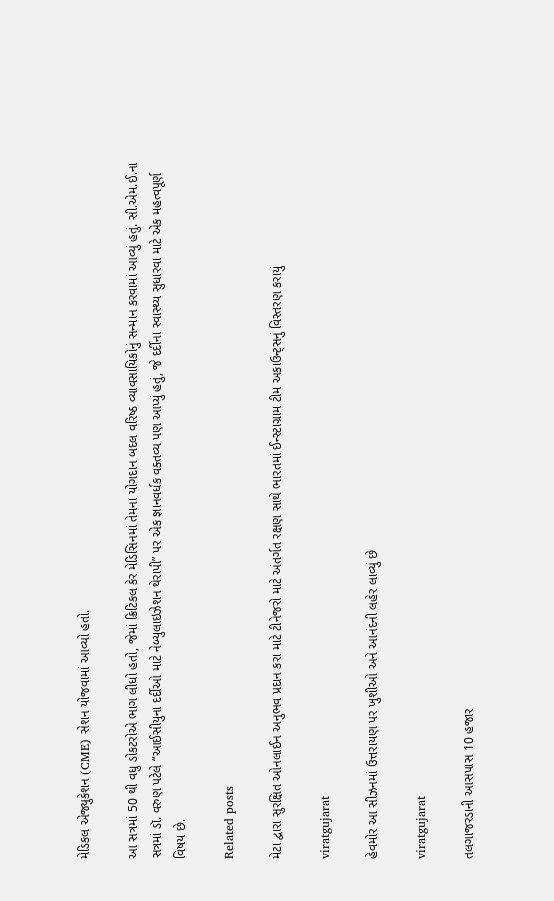મેડિકલ એજ્યુકેશન (CME) સેશન યોજવામાં આવ્યો હતો.

આ સત્રમાં 50 થી વધુ ડોકટરોએ ભાગ લીધો હતો, જેમાં ક્રિટિકલ કેર મેડિસિનમાં તેમના યોગદાન બદલ વરિષ્ઠ વ્યાવસાયિકોનું સન્માન કરવામાં આવ્યું હતું. સી.એમ.ઈ.ના સત્રમાં ડૉ. વરુણ પટેલે “આઈસીયુના દર્દીઓ માટે નેબ્યુલાઇઝેશન થેરાપી” પર એક જ્ઞાનવર્ધક વક્તવ્ય પણ આપ્યું હતું, જે દર્દીના સ્વાસ્થ્ય સુધારવા માટે એક મહત્વપૂર્ણ વિષય છે.

Related posts

મેટા દ્વારા સુરક્ષિત ઓનલાઈન અનુભવ પ્રદાન કરા માટે ટીનેજરો માટે અંતર્ગત રક્ષણ સાથે ભારતમાં ઈન્સ્ટાગ્રામ ટીમ અકાઉન્ટ્સનું વિસ્તરણ કરાયું

viratgujarat

હેવમોર આ સીઝનમાં ઉત્તરાયણ પર ખુશીઓ અને આનંદની લહેર લાવ્યું છે

viratgujarat

તલગાજરડાની આસપાસ 10 હજાર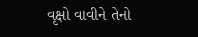વૃક્ષો વાવીને તેનો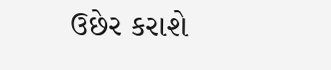ઉછેર કરાશે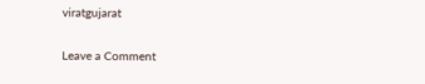viratgujarat

Leave a Comment